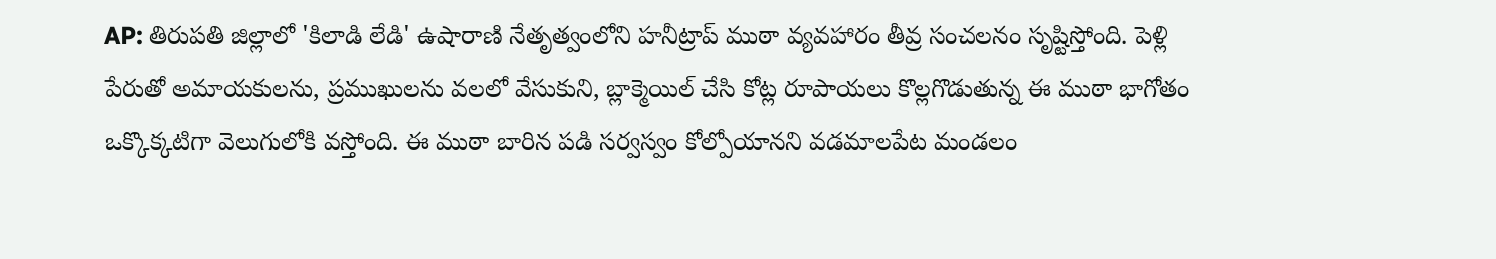AP: తిరుపతి జిల్లాలో 'కిలాడి లేడి' ఉషారాణి నేతృత్వంలోని హనీట్రాప్ ముఠా వ్యవహారం తీవ్ర సంచలనం సృష్టిస్తోంది. పెళ్లి పేరుతో అమాయకులను, ప్రముఖులను వలలో వేసుకుని, బ్లాక్మెయిల్ చేసి కోట్ల రూపాయలు కొల్లగొడుతున్న ఈ ముఠా భాగోతం ఒక్కొక్కటిగా వెలుగులోకి వస్తోంది. ఈ ముఠా బారిన పడి సర్వస్వం కోల్పోయానని వడమాలపేట మండలం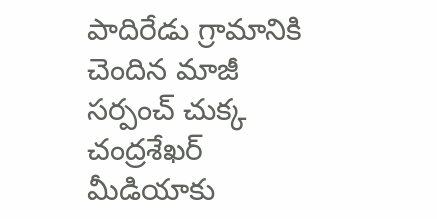పాదిరేడు గ్రామానికి చెందిన మాజీ సర్పంచ్ చుక్క చంద్రశేఖర్ మీడియాకు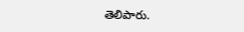తెలిపారు.